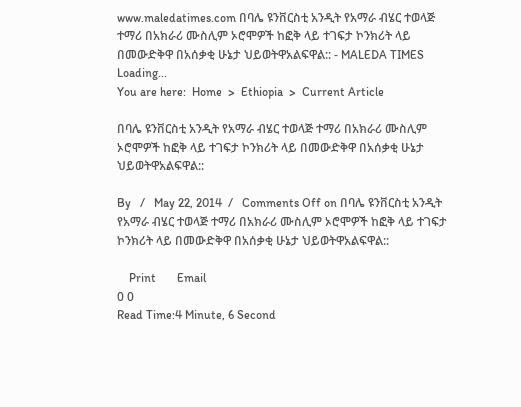www.maledatimes.com በባሌ ዩንቨርስቲ አንዲት የአማራ ብሄር ተወላጅ ተማሪ በአክራሪ ሙስሊም ኦሮሞዎች ከፎቅ ላይ ተገፍታ ኮንክሪት ላይ በመውድቅዋ በአሰቃቂ ሁኔታ ህይወትዋአልፍዋል:: - MALEDA TIMES
Loading...
You are here:  Home  >  Ethiopia  >  Current Article

በባሌ ዩንቨርስቲ አንዲት የአማራ ብሄር ተወላጅ ተማሪ በአክራሪ ሙስሊም ኦሮሞዎች ከፎቅ ላይ ተገፍታ ኮንክሪት ላይ በመውድቅዋ በአሰቃቂ ሁኔታ ህይወትዋአልፍዋል::

By   /   May 22, 2014  /   Comments Off on በባሌ ዩንቨርስቲ አንዲት የአማራ ብሄር ተወላጅ ተማሪ በአክራሪ ሙስሊም ኦሮሞዎች ከፎቅ ላይ ተገፍታ ኮንክሪት ላይ በመውድቅዋ በአሰቃቂ ሁኔታ ህይወትዋአልፍዋል::

    Print       Email
0 0
Read Time:4 Minute, 6 Second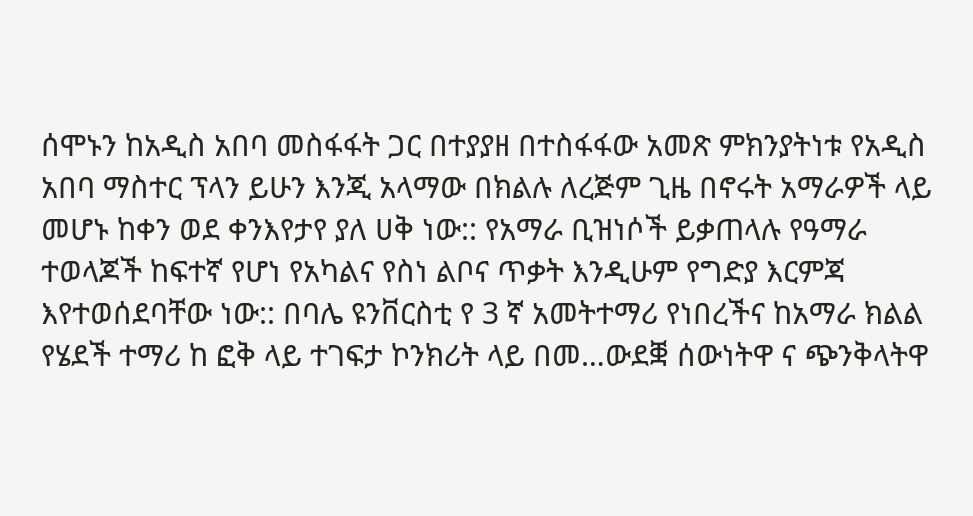ሰሞኑን ከአዲስ አበባ መስፋፋት ጋር በተያያዘ በተስፋፋው አመጽ ምክንያትነቱ የአዲስ አበባ ማስተር ፕላን ይሁን እንጂ አላማው በክልሉ ለረጅም ጊዜ በኖሩት አማራዎች ላይ መሆኑ ከቀን ወደ ቀንእየታየ ያለ ሀቅ ነው:: የአማራ ቢዝነሶች ይቃጠላሉ የዓማራ ተወላጆች ከፍተኛ የሆነ የአካልና የስነ ልቦና ጥቃት እንዲሁም የግድያ እርምጃ እየተወሰደባቸው ነው:: በባሌ ዩንቨርስቲ የ 3 ኛ አመትተማሪ የነበረችና ከአማራ ክልል የሄደች ተማሪ ከ ፎቅ ላይ ተገፍታ ኮንክሪት ላይ በመ…ውደቛ ሰውነትዋ ና ጭንቅላትዋ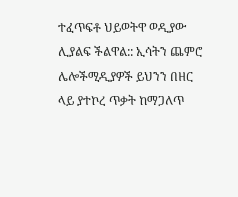ተፈጥፍቶ ህይወትዋ ወዲያው ሊያልፍ ችልዋል:: ኢሳትን ጨምሮ ሌሎችሚዲያዎች ይህንን በዘር ላይ ያተኮረ ጥቃት ከማጋለጥ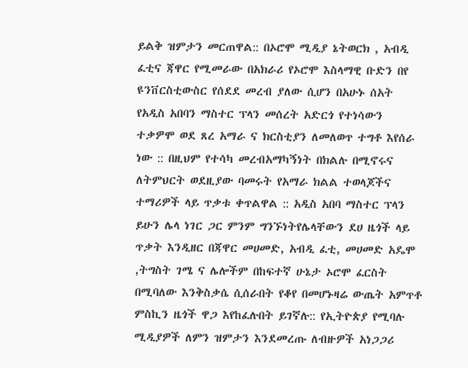ይልቅ ዝምታን መርጠዋል:: በኦሮሞ ሚዲያ ኔትወርክ , አብዲ ፈቲና ጃዋር የሚመራው በአክራሪ የኦሮሞ እስላማዊ ቡድን በየ ዩንቨርስቲውስር የሰደደ መረብ ያለው ሲሆን በአሁኑ ሰአት የአዲስ አበባን ማስተር ፕላን መሰረት አድርጎ የተነሳውን ተቃዎሞ ወደ ጸረ አማራ ና ክርስቲያን ለመለወጥ ተግቶ እየሰራ ነው :: በዚህም የተሳካ መረብአማካኝነት በክልሉ በሚኖሩና ለትምህርት ወደዚያው ባመሩት የአማራ ክልል ተወላጆችና ተማሪዎች ላይ ጥቃቱ ቀጥልዋል :: አዲስ አበባ ማስተር ፕላን ይሁን ሌላ ነገር ጋር ምንም ግንኙነትየሌላቸውን ደሀ ዜጎች ላይ ጥቃት እንዲዘር በጃዋር መሀመድ, አብዲ ፈቲ, መሀመድ አዴሞ ,ትግስት ገሜ ና ሌሎችም በከፍተኛ ሁኔታ ኦሮሞ ፈርስት በሚባለው እንቅስቃሴ ሲሰራበት የቆየ በመሆኑዛሬ ውጤት አምጥቶ ምስኪን ዜጎች ዋጋ እየከፈሉበት ይገኛሉ:: የኢትዮጵያ የሚባሉ ሚዲያዎች ለምን ዝምታን እንደመረጡ ለብዙዎች አነጋጋሪ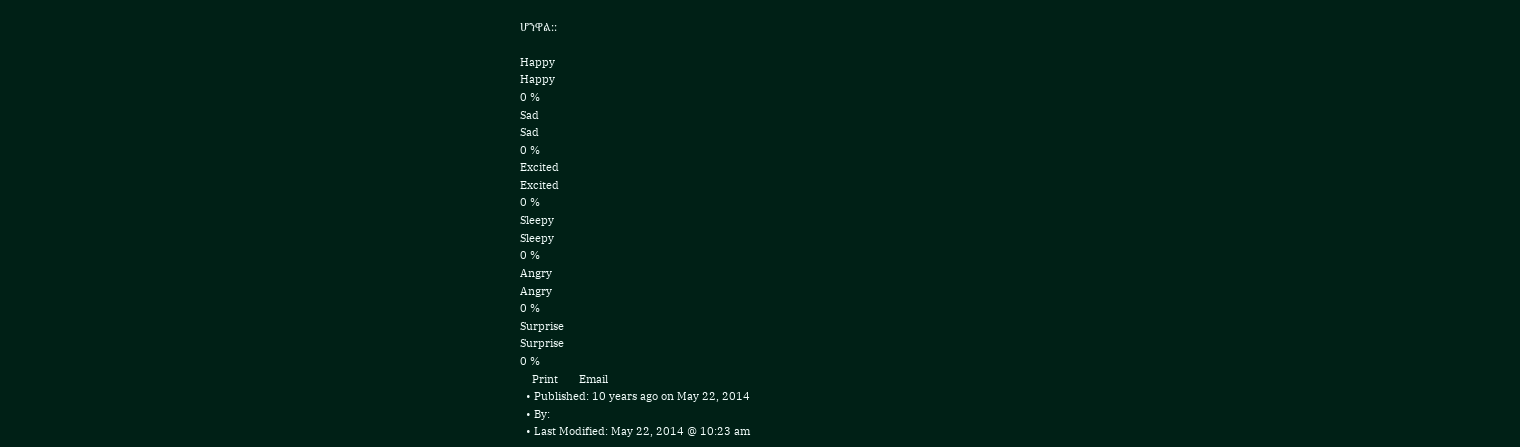ሆንዋል::

Happy
Happy
0 %
Sad
Sad
0 %
Excited
Excited
0 %
Sleepy
Sleepy
0 %
Angry
Angry
0 %
Surprise
Surprise
0 %
    Print       Email
  • Published: 10 years ago on May 22, 2014
  • By:
  • Last Modified: May 22, 2014 @ 10:23 am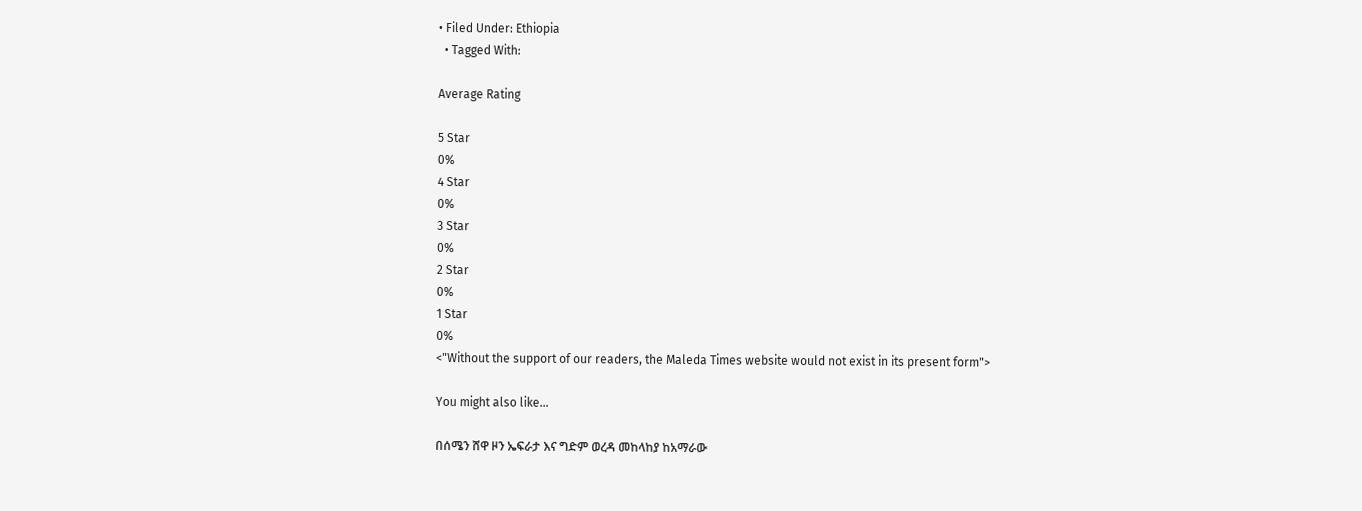• Filed Under: Ethiopia
  • Tagged With:

Average Rating

5 Star
0%
4 Star
0%
3 Star
0%
2 Star
0%
1 Star
0%
<"Without the support of our readers, the Maleda Times website would not exist in its present form">

You might also like...

በሰሜን ሸዋ ዞን ኤፍራታ እና ግድም ወረዳ መከላከያ ከአማራው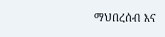ማህበረሰብ እና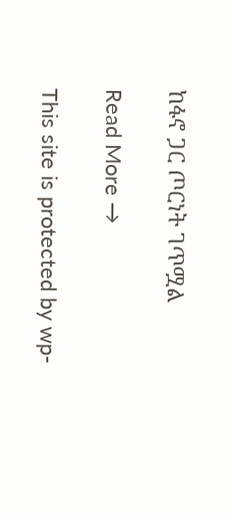ከፋኖ ጋር ጦርነት ገጥሟል

Read More →

This site is protected by wp-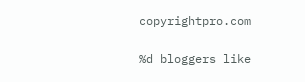copyrightpro.com

%d bloggers like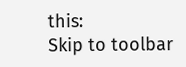this:
Skip to toolbar